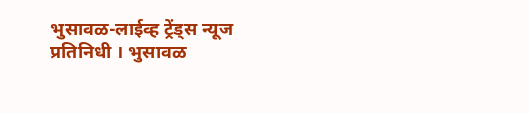भुसावळ-लाईव्ह ट्रेंड्स न्यूज प्रतिनिधी । भुसावळ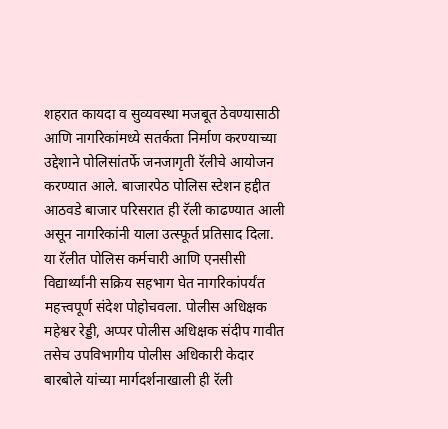शहरात कायदा व सुव्यवस्था मजबूत ठेवण्यासाठी आणि नागरिकांमध्ये सतर्कता निर्माण करण्याच्या उद्देशाने पोलिसांतर्फे जनजागृती रॅलीचे आयोजन करण्यात आले. बाजारपेठ पोलिस स्टेशन हद्दीत आठवडे बाजार परिसरात ही रॅली काढण्यात आली असून नागरिकांनी याला उत्स्फूर्त प्रतिसाद दिला.
या रॅलीत पोलिस कर्मचारी आणि एनसीसी विद्यार्थ्यांनी सक्रिय सहभाग घेत नागरिकांपर्यंत महत्त्वपूर्ण संदेश पोहोचवला. पोलीस अधिक्षक महेश्वर रेड्डी, अप्पर पोलीस अधिक्षक संदीप गावीत तसेच उपविभागीय पोलीस अधिकारी केदार बारबोले यांच्या मार्गदर्शनाखाली ही रॅली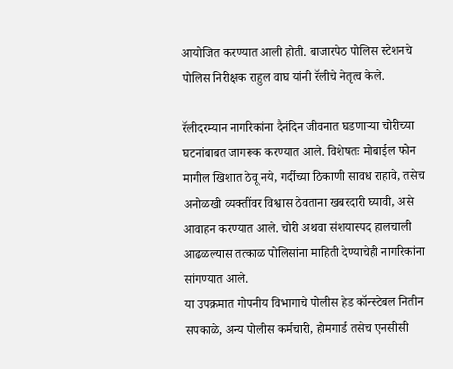आयोजित करण्यात आली होती. बाजारपेठ पोलिस स्टेशनचे पोलिस निरीक्षक राहुल वाघ यांनी रॅलीचे नेतृत्व केले.

रॅलीदरम्यान नागरिकांना दैनंदिन जीवनात घडणाऱ्या चोरीच्या घटनांबाबत जागरूक करण्यात आले. विशेषतः मोबाईल फोन मागील खिशात ठेवू नये, गर्दीच्या ठिकाणी सावध राहावे, तसेच अनोळखी व्यक्तींवर विश्वास ठेवताना खबरदारी घ्यावी, असे आवाहन करण्यात आले. चोरी अथवा संशयास्पद हालचाली आढळल्यास तत्काळ पोलिसांना माहिती देण्याचेही नागरिकांना सांगण्यात आले.
या उपक्रमात गोपनीय विभागाचे पोलीस हेड कॉन्स्टेबल नितीन सपकाळे, अन्य पोलीस कर्मचारी, होमगार्ड तसेच एनसीसी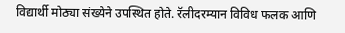विद्यार्थी मोठ्या संख्येने उपस्थित होते. रॅलीदरम्यान विविध फलक आणि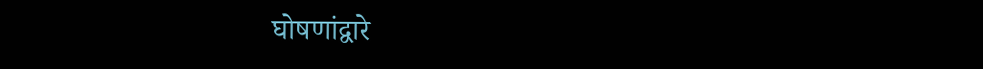घोषणांद्वारे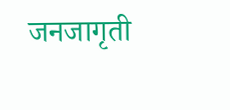जनजागृती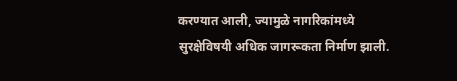करण्यात आली, ज्यामुळे नागरिकांमध्ये सुरक्षेविषयी अधिक जागरूकता निर्माण झाली.